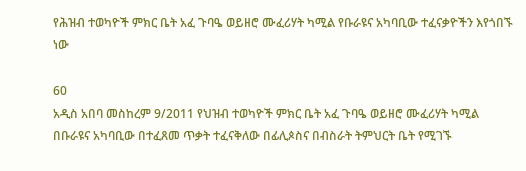የሕዝብ ተወካዮች ምክር ቤት አፈ ጉባዔ ወይዘሮ ሙፈሪሃት ካሚል የቡራዩና አካባቢው ተፈናቃዮችን እየጎበኙ ነው

60
አዲስ አበባ መስከረም 9/2011 የህዝብ ተወካዮች ምክር ቤት አፈ ጉባዔ ወይዘሮ ሙፈሪሃት ካሚል በቡራዩና አካባቢው በተፈጸመ ጥቃት ተፈናቅለው በፊሊጶስና በብስራት ትምህርት ቤት የሚገኙ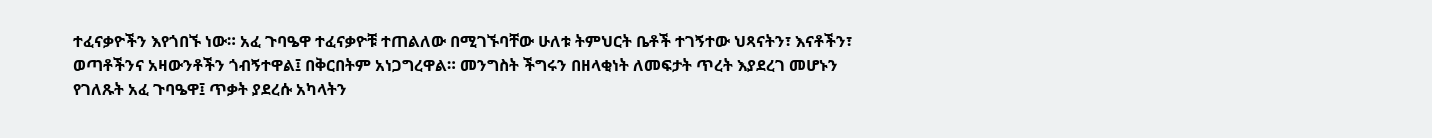ተፈናቃዮችን እየጎበኙ ነው። አፈ ጉባዔዋ ተፈናቃዮቹ ተጠልለው በሚገኙባቸው ሁለቱ ትምህርት ቤቶች ተገኝተው ህጻናትን፣ እናቶችን፣ ወጣቶችንና አዛውንቶችን ጎብኝተዋል፤ በቅርበትም አነጋግረዋል። መንግስት ችግሩን በዘላቂነት ለመፍታት ጥረት እያደረገ መሆኑን የገለጹት አፈ ጉባዔዋ፤ ጥቃት ያደረሱ አካላትን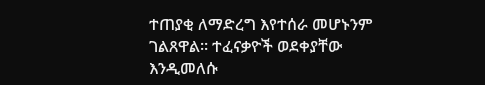ተጠያቂ ለማድረግ እየተሰራ መሆኑንም ገልጸዋል። ተፈናቃዮች ወደቀያቸው እንዲመለሱ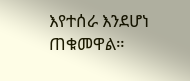እየተሰራ እንደሆነ ጠቁመዋል።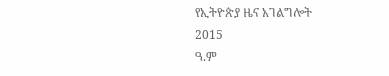የኢትዮጵያ ዜና አገልግሎት
2015
ዓ.ም